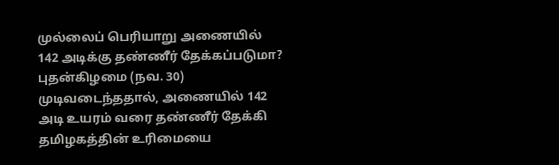முல்லைப் பெரியாறு அணையில் 142 அடிக்கு தண்ணீர் தேக்கப்படுமா?
புதன்கிழமை (நவ. 30) முடிவடைந்ததால், அணையில் 142 அடி உயரம் வரை தண்ணீர் தேக்கி தமிழகத்தின் உரிமையை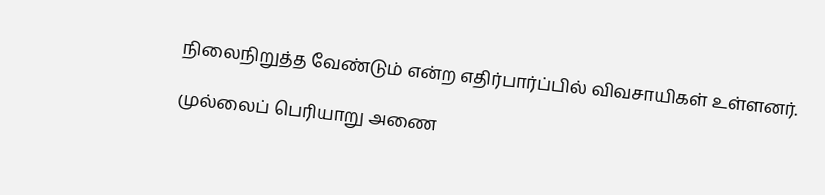நிலைநிறுத்த வேண்டும் என்ற எதிர்பார்ப்பில் விவசாயிகள் உள்ளனர்.

முல்லைப் பெரியாறு அணை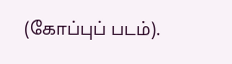(கோப்புப் படம்).